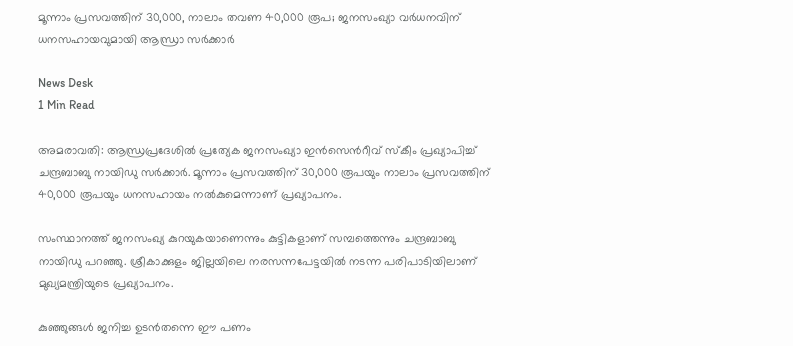മൂന്നാം പ്രസവത്തിന് 30,000, നാലാം തവണ 40,000 രൂപ; ജനസംഖ്യാ വർധനവിന് ധനസഹായവുമായി ആന്ധ്രാ സർക്കാർ

News Desk
1 Min Read

അമരാവതി: ആന്ധ്രപ്രദേശില്‍ പ്രത്യേക ജനസംഖ്യാ ഇന്‍സെന്‍റീവ് സ്കീം പ്രഖ്യാപിച്ച് ചന്ദ്രബാബു നായിഡു സർക്കാർ. മൂന്നാം പ്രസവത്തിന് 30,000 രൂപയും നാലാം പ്രസവത്തിന് 40,000 രൂപയും ധനസഹായം നല്‍കുമെന്നാണ് പ്രഖ്യാപനം.

സംസ്ഥാനത്ത് ജനസംഖ്യ കുറയുകയാണെന്നും കുട്ടികളാണ് സമ്പത്തെന്നും ചന്ദ്രബാബു നായിഡു പറഞ്ഞു. ശ്രീകാക്കുളം ജില്ലയിലെ നരസന്നപേട്ടയിൽ നടന്ന പരിപാടിയിലാണ് മുഖ്യമന്ത്രിയുടെ പ്രഖ്യാപനം.

കുഞ്ഞുങ്ങൾ ജനിച്ച ഉടൻതന്നെ ഈ പണം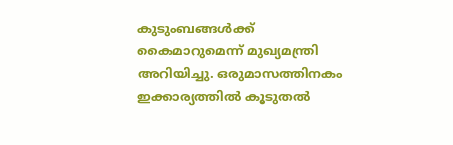കുടുംബങ്ങൾക്ക് കൈമാറുമെന്ന് മുഖ്യമന്ത്രി അറിയിച്ചു. ഒരുമാസത്തിനകം ഇക്കാര്യത്തിൽ കൂടുതൽ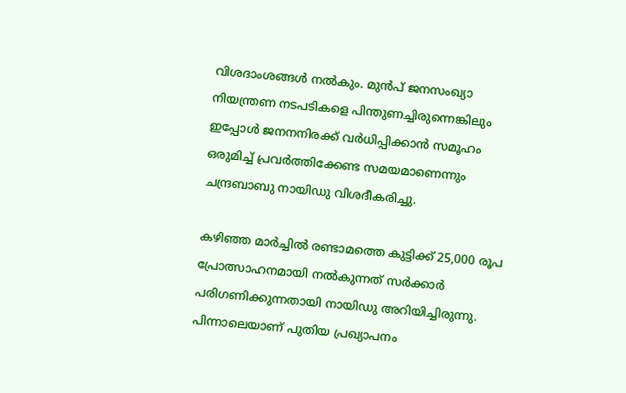വിശദാംശങ്ങൾ നൽകും. മുൻപ് ജനസംഖ്യാ നിയന്ത്രണ നടപടികളെ പിന്തുണച്ചിരുന്നെങ്കിലും ഇപ്പോൾ ജനനനിരക്ക് വർധിപ്പിക്കാൻ സമൂഹം ഒരുമിച്ച് പ്രവർത്തിക്കേണ്ട സമയമാണെന്നും ചന്ദ്രബാബു നായിഡു വിശദീകരിച്ചു.

കഴിഞ്ഞ മാർച്ചിൽ രണ്ടാമത്തെ കുട്ടിക്ക് 25,000 രൂപ പ്രോത്സാഹനമായി നൽകുന്നത് സർക്കാർ പരിഗണിക്കുന്നതായി നായിഡു അറിയിച്ചിരുന്നു. പിന്നാലെയാണ് പുതിയ പ്രഖ്യാപനം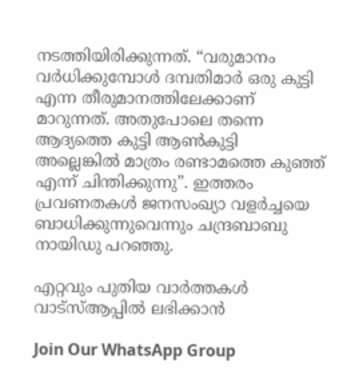നടത്തിയിരിക്കുന്നത്. “വരുമാനം വർധിക്കുമ്പോൾ ദമ്പതിമാർ ഒരു കുട്ടി എന്ന തീരുമാനത്തിലേക്കാണ് മാറുന്നത്. അതുപോലെ തന്നെ ആദ്യത്തെ കുട്ടി ആൺകുട്ടി അല്ലെങ്കിൽ മാത്രം രണ്ടാമത്തെ കുഞ്ഞ് എന്ന് ചിന്തിക്കുന്നു”. ഇത്തരം പ്രവണതകൾ ജനസംഖ്യാ വളർച്ചയെ ബാധിക്കുന്നുവെന്നും ചന്ദ്രബാബു നായിഡു പറഞ്ഞു.

എറ്റവും പുതിയ വാർത്തകൾ വാട്സ്ആപ്പിൽ ലഭിക്കാൻ

Join Our WhatsApp Group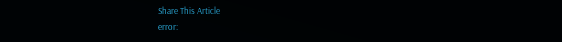Share This Article
error: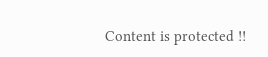Content is protected !!